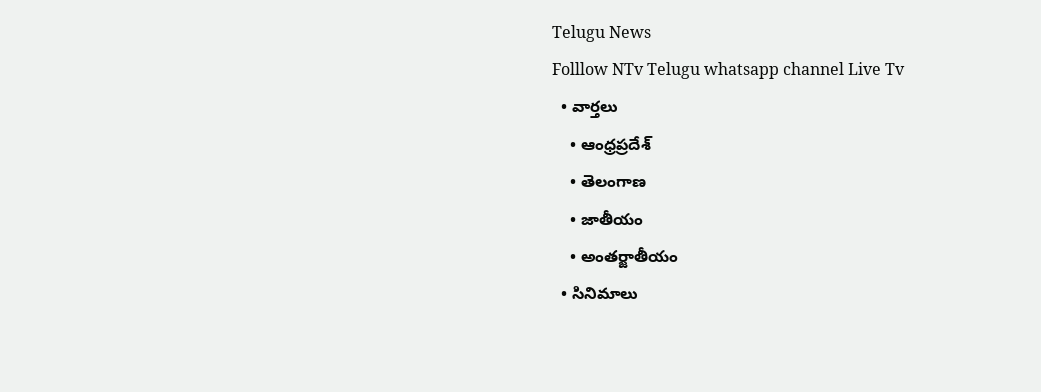Telugu News
Folllow NTv Telugu whatsapp channel Live Tv
  • వార్తలు
    • ఆంధ్రప్రదేశ్
    • తెలంగాణ
    • జాతీయం
    • అంతర్జాతీయం
  • సినిమాలు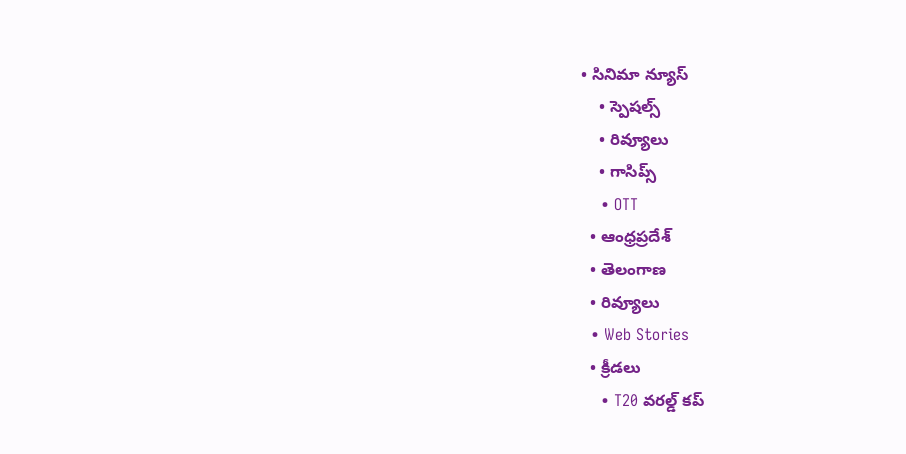• సినిమా న్యూస్
    • స్పెషల్స్
    • రివ్యూలు
    • గాసిప్స్
    • OTT
  • ఆంధ్రప్రదేశ్
  • తెలంగాణ
  • రివ్యూలు
  • Web Stories
  • క్రీడలు
    • T20 వరల్డ్ కప్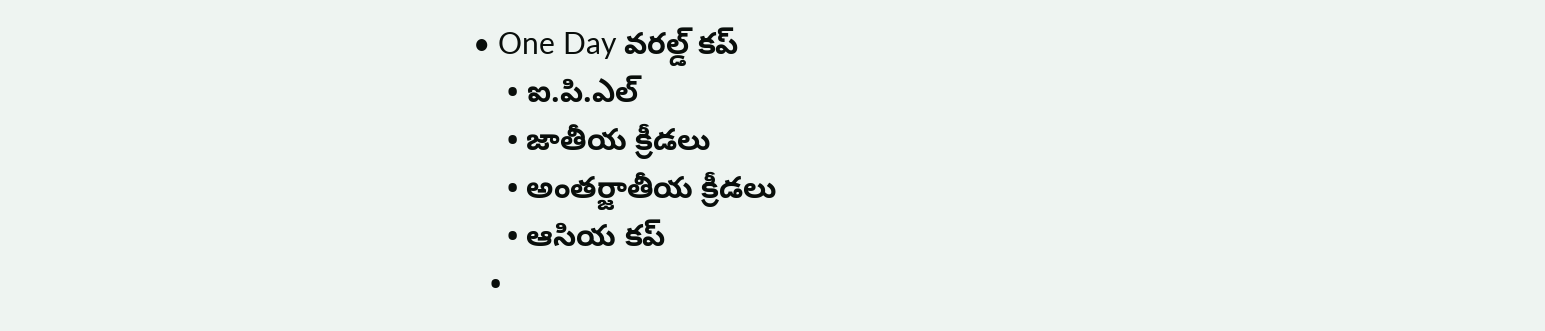• One Day వరల్డ్ కప్
    • ఐ.పి.ఎల్
    • జాతీయ క్రీడలు
    • అంతర్జాతీయ క్రీడలు
    • ఆసియ కప్
  •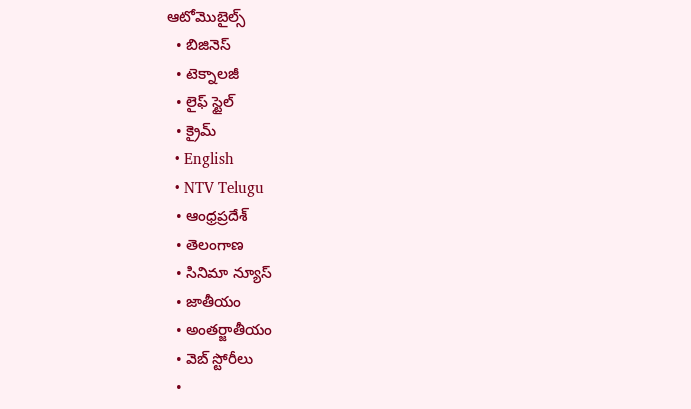ఆటోమొబైల్స్
  • బిజినెస్‌
  • టెక్నాలజీ
  • లైఫ్ స్టైల్
  • క్రైమ్
  • English
  • NTV Telugu
  • ఆంధ్రప్రదేశ్
  • తెలంగాణ
  • సినిమా న్యూస్
  • జాతీయం
  • అంతర్జాతీయం
  • వెబ్ స్టోరీలు
  •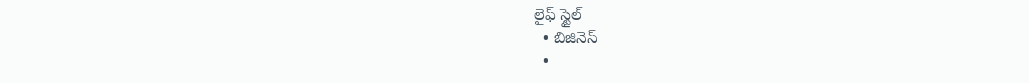లైఫ్ స్టైల్
  • బిజినెస్‌
  •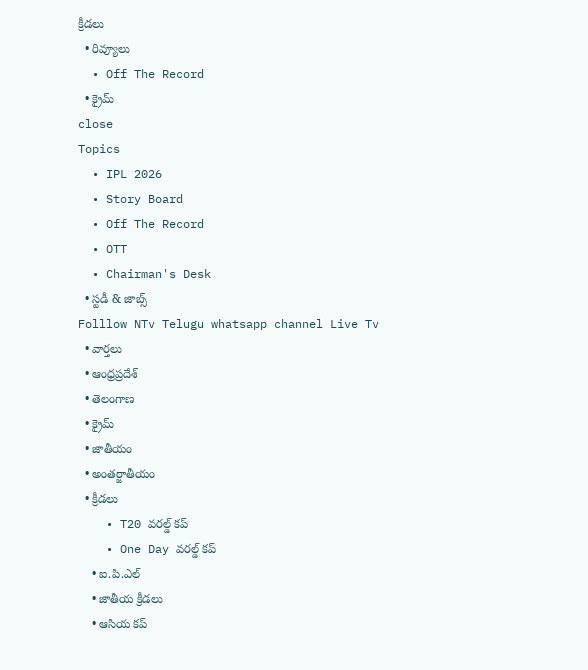క్రీడలు
  • రివ్యూలు
  • Off The Record
  • క్రైమ్
close
Topics
  • IPL 2026
  • Story Board
  • Off The Record
  • OTT
  • Chairman's Desk
  • స్టడీ & జాబ్స్
Folllow NTv Telugu whatsapp channel Live Tv
  • వార్తలు
  • ఆంధ్రప్రదేశ్
  • తెలంగాణ
  • క్రైమ్
  • జాతీయం
  • అంతర్జాతీయం
  • క్రీడలు
    • T20 వరల్డ్ కప్
    • One Day వరల్డ్ కప్
    • ఐ.పి.ఎల్
    • జాతీయ క్రీడలు
    • ఆసియ కప్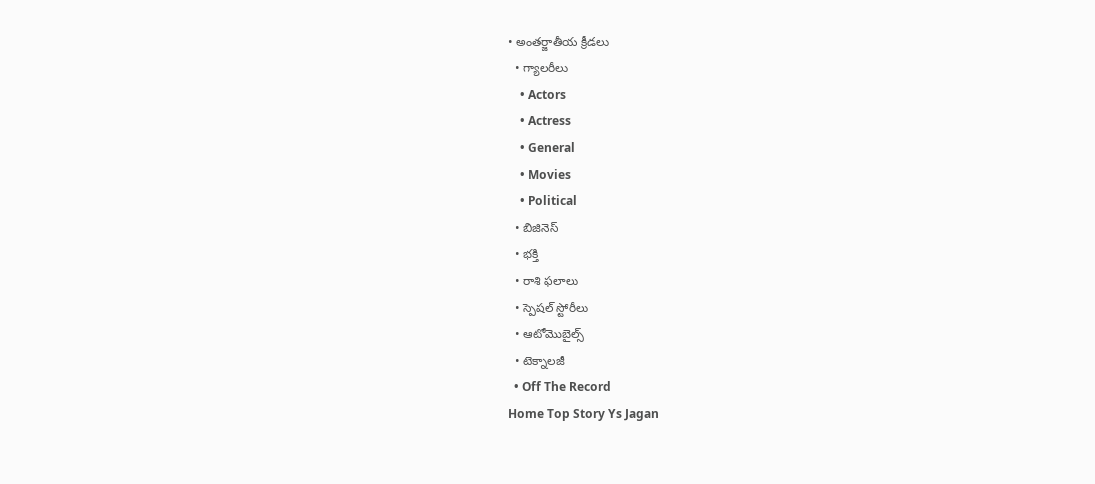• అంతర్జాతీయ క్రీడలు
  • గ్యాలరీలు
    • Actors
    • Actress
    • General
    • Movies
    • Political
  • బిజినెస్‌
  • భక్తి
  • రాశి ఫలాలు
  • స్పెషల్‌ స్టోరీలు
  • ఆటోమొబైల్స్
  • టెక్నాలజీ
  • Off The Record
Home Top Story Ys Jagan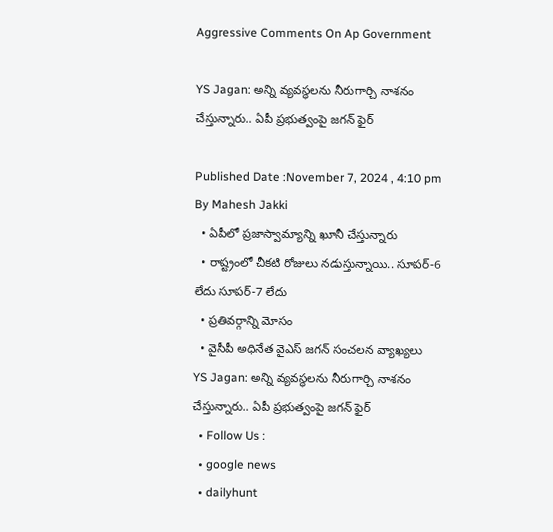Aggressive Comments On Ap Government

YS Jagan: అన్ని వ్యవస్థలను నీరుగార్చి నాశనం చేస్తున్నారు.. ఏపీ ప్రభుత్వంపై జగన్‌ ఫైర్

Published Date :November 7, 2024 , 4:10 pm
By Mahesh Jakki
  • ఏపీలో ప్రజాస్వామ్యాన్ని ఖూనీ చేస్తున్నారు
  • రాష్ట్రంలో చీకటి రోజులు నడుస్తున్నాయి.. సూపర్‌-6 లేదు సూపర్‌-7 లేదు
  • ప్రతివర్గాన్ని మోసం
  • వైసీపీ అధినేత వైఎస్ జగన్ సంచలన వ్యాఖ్యలు
YS Jagan: అన్ని వ్యవస్థలను నీరుగార్చి నాశనం చేస్తున్నారు.. ఏపీ ప్రభుత్వంపై జగన్‌ ఫైర్
  • Follow Us :
  • google news
  • dailyhunt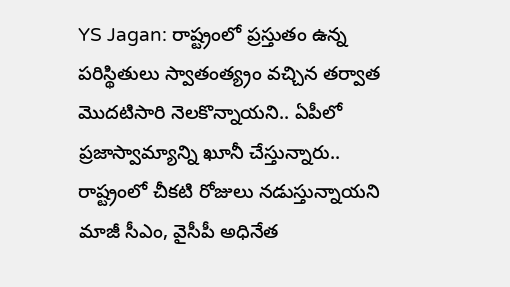YS Jagan: రాష్ట్రంలో ప్రస్తుతం ఉన్న పరిస్థితులు స్వాతంత్య్రం వచ్చిన తర్వాత మొదటిసారి నెలకొన్నాయని.. ఏపీలో ప్రజాస్వామ్యాన్ని ఖూనీ చేస్తున్నారు.. రాష్ట్రంలో చీకటి రోజులు నడుస్తున్నాయని మాజీ సీఎం, వైసీపీ అధినేత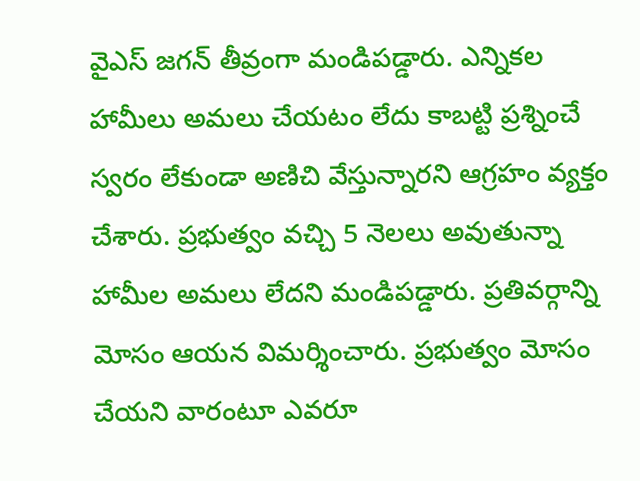వైఎస్‌ జగన్‌ తీవ్రంగా మండిపడ్డారు. ఎన్నికల హామీలు అమలు చేయటం లేదు కాబట్టి ప్రశ్నించే స్వరం లేకుండా అణిచి వేస్తున్నారని ఆగ్రహం వ్యక్తం చేశారు. ప్రభుత్వం వచ్చి 5 నెలలు అవుతున్నా హామీల అమలు లేదని మండిపడ్డారు. ప్రతివర్గాన్ని మోసం ఆయన విమర్శించారు. ప్రభుత్వం మోసం చేయని వారంటూ ఎవరూ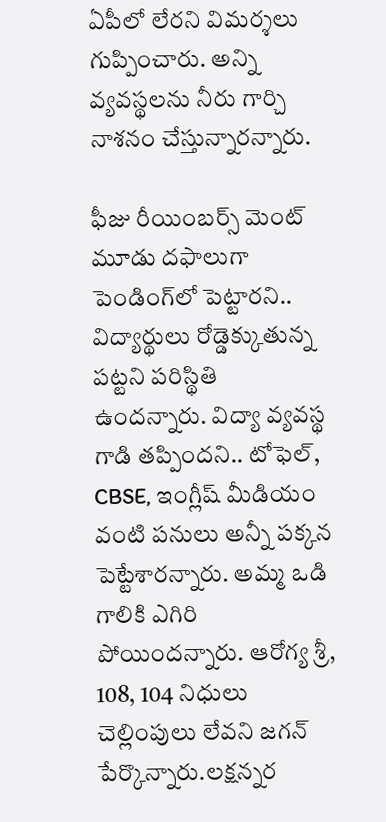ఏపీలో లేరని విమర్శలు గుప్పించారు. అన్ని వ్యవస్థలను నీరు గార్చి నాశనం చేస్తున్నారన్నారు.

ఫీజు రీయింబర్స్ మెంట్ మూడు దఫాలుగా పెండింగ్‌లో పెట్టారని.. విద్యార్థులు రోడ్డెక్కుతున్న పట్టని పరిస్థితి ఉందన్నారు. విద్యా వ్యవస్థ గాడి తప్పిందని.. టోఫెల్, CBSE, ఇంగ్లీష్ మీడియం వంటి పనులు అన్నీ పక్కన పెట్టేశారన్నారు. అమ్మ ఒడి గాలికి ఎగిరి పోయిందన్నారు. ఆరోగ్య శ్రీ, 108, 104 నిధులు చెల్లింపులు లేవని జగన్‌ పేర్కొన్నారు.లక్షన్నర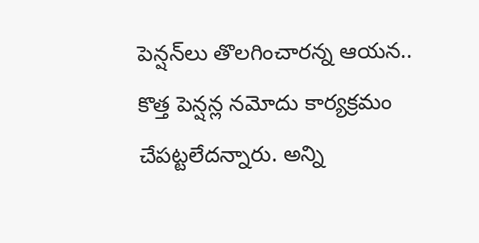పెన్షన్‌లు తొలగించారన్న ఆయన.. కొత్త పెన్షన్ల నమోదు కార్యక్రమం చేపట్టలేదన్నారు. అన్ని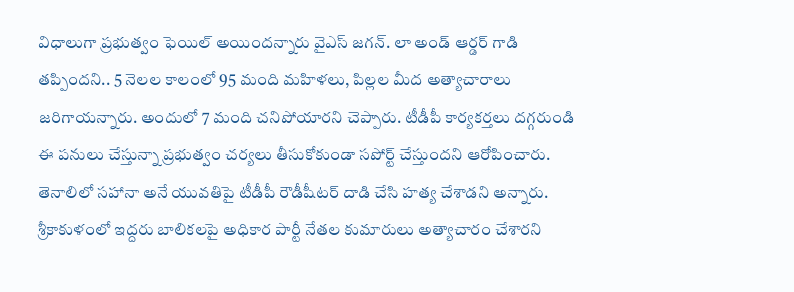విధాలుగా ప్రభుత్వం ఫెయిల్ అయిందన్నారు వైఎస్ జగన్. లా అండ్ ఆర్డర్ గాడి తప్పిందని.. 5 నెలల కాలంలో 95 మంది మహిళలు, పిల్లల మీద అత్యాచారాలు జరిగాయన్నారు. అందులో 7 మంది చనిపోయారని చెప్పారు. టీడీపీ కార్యకర్తలు దగ్గరుండి ఈ పనులు చేస్తున్నా ప్రభుత్వం చర్యలు తీసుకోకుండా సపోర్ట్ చేస్తుందని ఆరోపించారు. తెనాలిలో సహానా అనే యువతిపై టీడీపీ రౌడీషీటర్ దాడి చేసి హత్య చేశాడని అన్నారు. శ్రీకాకుళంలో ఇద్దరు బాలికలపై అధికార పార్టీ నేతల కుమారులు అత్యాచారం చేశారని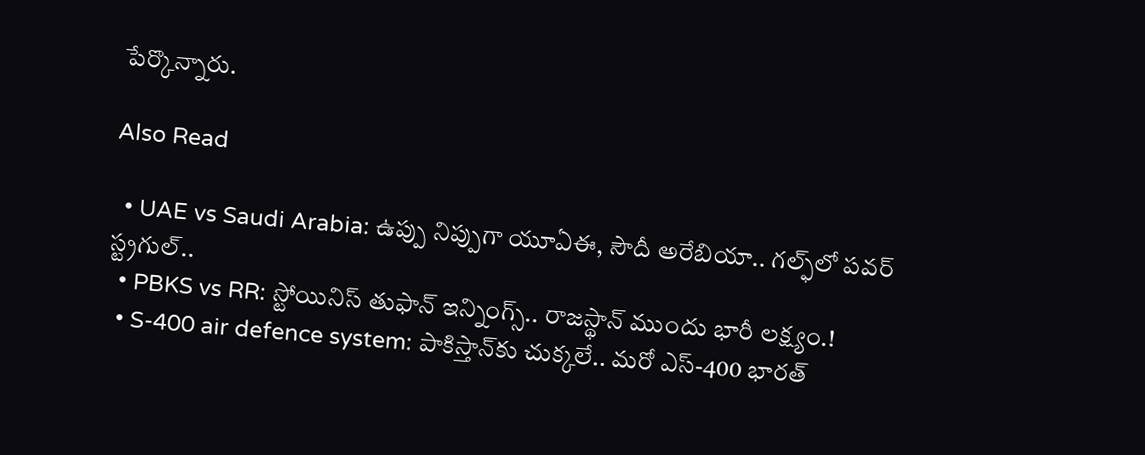పేర్కొన్నారు.

Also Read

  • UAE vs Saudi Arabia: ఉప్పు నిప్పుగా యూఏఈ, సౌదీ అరేబియా.. గల్ఫ్‌లో పవర్ స్ట్రగుల్..
  • PBKS vs RR: స్టోయినిస్ తుఫాన్‌ ఇన్నింగ్స్.. రాజస్థాన్‌ ముందు భారీ లక్ష్యం.!
  • S-400 air defence system: పాకిస్తాన్‌కు చుక్కలే.. మరో ఎస్-400 భారత్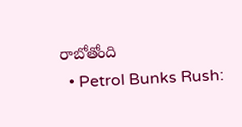రాబోతోంది
  • Petrol Bunks Rush: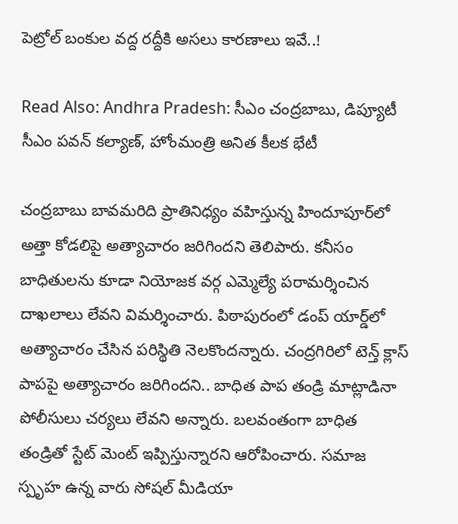పెట్రోల్ బంకుల వద్ద రద్దీకి అసలు కారణాలు ఇవే..!

Read Also: Andhra Pradesh: సీఎం చంద్రబాబు, డిప్యూటీ సీఎం పవన్ కల్యాణ్, హోంమంత్రి అనిత కీలక భేటీ

చంద్రబాబు బావమరిది ప్రాతినిధ్యం వహిస్తున్న హిందూపూర్‌లో అత్తా కోడలిపై అత్యాచారం జరిగిందని తెలిపారు. కనీసం బాధితులను కూడా నియోజక వర్గ ఎమ్మెల్యే పరామర్శించిన దాఖలాలు లేవని విమర్శించారు. పిఠాపురంలో డంప్ యార్డ్‌లో అత్యాచారం చేసిన పరిస్థితి నెలకొందన్నారు. చంద్రగిరిలో టెన్త్ క్లాస్ పాపపై అత్యాచారం జరిగిందని.. బాధిత పాప తండ్రి మాట్లాడినా పోలీసులు చర్యలు లేవని అన్నారు. బలవంతంగా బాధిత తండ్రితో స్టేట్ మెంట్ ఇప్పిస్తున్నారని ఆరోపించారు. సమాజ స్పృహ ఉన్న వారు సోషల్ మీడియా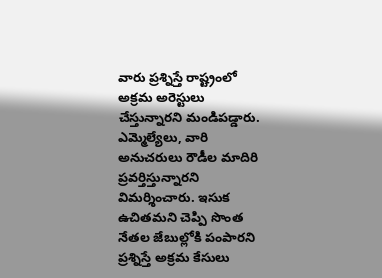వారు ప్రశ్నిస్తే రాష్ట్రంలో అక్రమ అరెస్టులు చేస్తున్నారని మండిపడ్డారు. ఎమ్మెల్యేలు, వారి అనుచరులు రౌడీల మాదిరి ప్రవర్తిస్తున్నారని విమర్శించారు. ఇసుక ఉచితమని చెప్పి సొంత నేతల జేబుల్లోకి పంపారని ప్రశ్నిస్తే అక్రమ కేసులు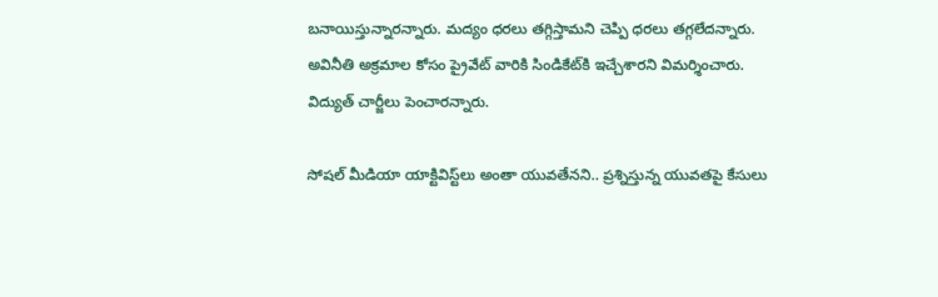బనాయిస్తున్నారన్నారు. మద్యం ధరలు తగ్గిస్తామని చెప్పి ధరలు తగ్గలేదన్నారు. అవినీతి అక్రమాల కోసం ప్రైవేట్ వారికి సిండికేట్‌కి ఇచ్చేశారని విమర్శించారు. విద్యుత్ చార్జీలు పెంచారన్నారు.

సోషల్ మీడియా యాక్టివిస్ట్‌లు అంతా యువతేనని.. ప్రశ్నిస్తున్న యువతపై కేసులు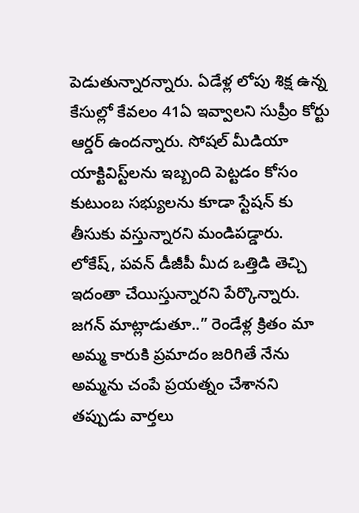పెడుతున్నారన్నారు. ఏడేళ్ల లోపు శిక్ష ఉన్న కేసుల్లో కేవలం 41ఏ ఇవ్వాలని సుప్రీం కోర్టు ఆర్డర్ ఉందన్నారు. సోషల్ మీడియా యాక్టివిస్ట్‌లను ఇబ్బంది పెట్టడం కోసం కుటుంబ సభ్యులను కూడా స్టేషన్ కు తీసుకు వస్తున్నారని మండిపడ్డారు. లోకేష్, పవన్ డీజీపీ మీద ఒత్తిడి తెచ్చి ఇదంతా చేయిస్తున్నారని పేర్కొన్నారు. జగన్ మాట్లాడుతూ..” రెండేళ్ల క్రితం మా అమ్మ కారుకి ప్రమాదం జరిగితే నేను అమ్మను చంపే ప్రయత్నం చేశానని తప్పుడు వార్తలు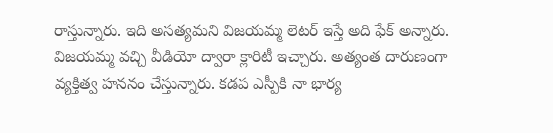రాస్తున్నారు. ఇది అసత్యమని విజయమ్మ లెటర్ ఇస్తే అది ఫేక్ అన్నారు. విజయమ్మ వచ్చి వీడియో ద్వారా క్లారిటీ ఇచ్చారు. అత్యంత దారుణంగా వ్యక్తిత్వ హననం చేస్తున్నారు. కడప ఎస్పీకి నా భార్య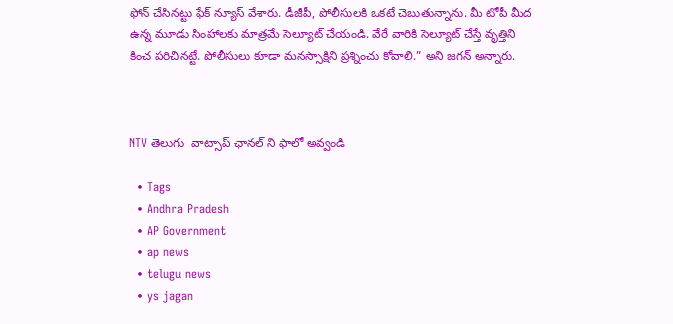ఫోన్ చేసినట్టు ఫేక్ న్యూస్ వేశారు. డీజీపీ, పోలీసులకి ఒకటే చెబుతున్నాను. మీ టోపీ మీద ఉన్న మూడు సింహాలకు మాత్రమే సెల్యూట్ చేయండి. వేరే వారికి సెల్యూట్ చేస్తే వృత్తిని కించ పరిచినట్టే. పోలీసులు కూడా మనస్సాక్షిని ప్రశ్నించు కోవాలి.” అని జగన్‌ అన్నారు.



NTV తెలుగు  వాట్సాప్ ఛానల్ ని ఫాలో అవ్వండి

  • Tags
  • Andhra Pradesh
  • AP Government
  • ap news
  • telugu news
  • ys jagan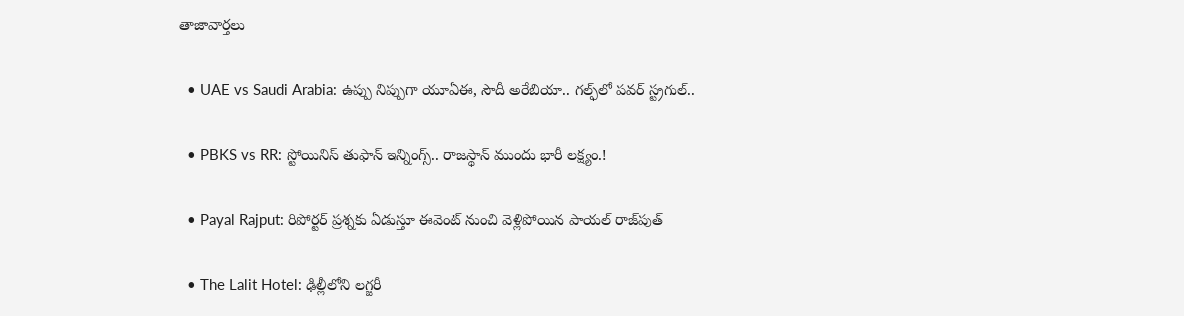తాజావార్తలు

  • UAE vs Saudi Arabia: ఉప్పు నిప్పుగా యూఏఈ, సౌదీ అరేబియా.. గల్ఫ్‌లో పవర్ స్ట్రగుల్..

  • PBKS vs RR: స్టోయినిస్ తుఫాన్‌ ఇన్నింగ్స్.. రాజస్థాన్‌ ముందు భారీ లక్ష్యం.!

  • Payal Rajput: రిపోర్టర్ ప్రశ్నకు ఏడుస్తూ ఈవెంట్ నుంచి వెళ్లిపోయిన పాయల్ రాజ్‌పుత్

  • The Lalit Hotel: ఢిల్లీలోని లగ్జరీ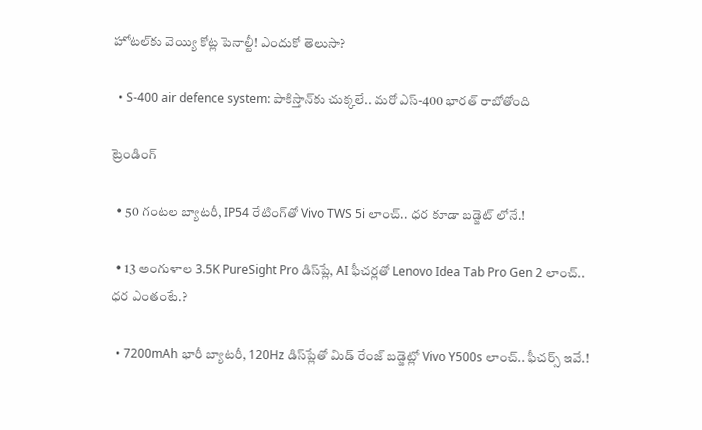హోటల్‌కు వెయ్యి కోట్ల పెనాల్టీ! ఎందుకో తెలుసా?

  • S-400 air defence system: పాకిస్తాన్‌కు చుక్కలే.. మరో ఎస్-400 భారత్ రాబోతోంది

ట్రెండింగ్‌

  • 50 గంటల బ్యాటరీ, IP54 రేటింగ్‌తో Vivo TWS 5i లాంచ్.. ధర కూడా బడ్జెట్ లోనే.!

  • 13 అంగుళాల 3.5K PureSight Pro డిస్‌ప్లే, AI ఫీచర్లతో Lenovo Idea Tab Pro Gen 2 లాంచ్.. ధర ఎంతంటే.?

  • 7200mAh భారీ బ్యాటరీ, 120Hz డిస్‌ప్లేతో మిడ్ రేంజ్ బడ్జెట్లో Vivo Y500s లాంచ్.. ఫీచర్స్ ఇవే.!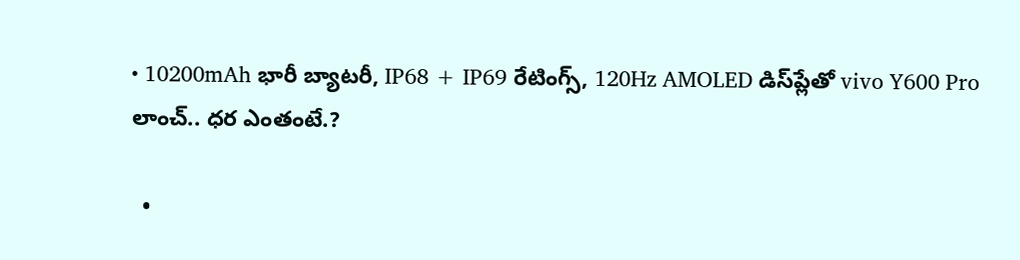• 10200mAh భారీ బ్యాటరీ, IP68 + IP69 రేటింగ్స్‌, 120Hz AMOLED డిస్‌ప్లేతో vivo Y600 Pro లాంచ్.. ధర ఎంతంటే.?

  •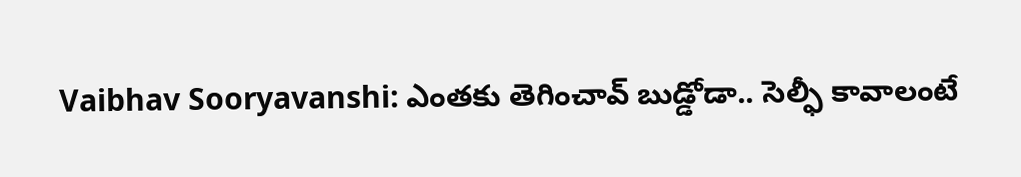Vaibhav Sooryavanshi: ఎంతకు తెగించావ్ బుడ్డోడా.. సెల్ఫీ కావాలంటే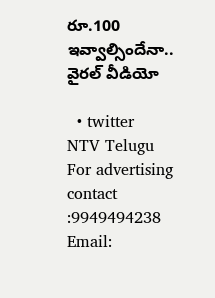రూ.100 ఇవ్వాల్సిందేనా.. వైరల్ వీడియో

  • twitter
NTV Telugu
For advertising contact :9949494238
Email: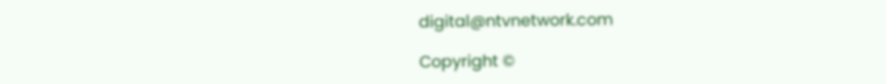digital@ntvnetwork.com

Copyright ©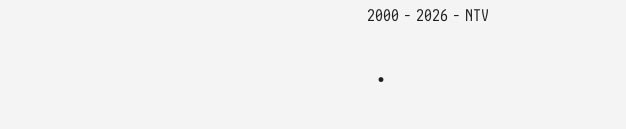2000 - 2026 - NTV

  •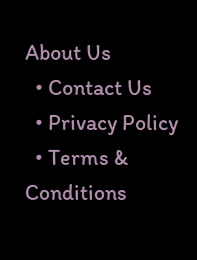About Us
  • Contact Us
  • Privacy Policy
  • Terms & Conditions